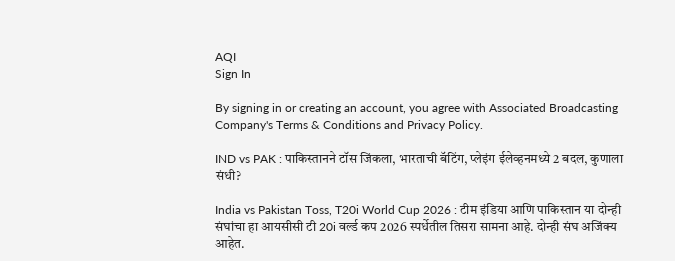AQI
Sign In

By signing in or creating an account, you agree with Associated Broadcasting Company's Terms & Conditions and Privacy Policy.

IND vs PAK : पाकिस्तानने टॉस जिंकला, भारताची बॅटिंग, प्लेइंग ईलेव्हनमध्ये 2 बदल, कुणाला संधी?

India vs Pakistan Toss, T20i World Cup 2026 : टीम इंडिया आणि पाकिस्तान या दोन्ही संघांचा हा आयसीसी टी 20i वर्ल्ड कप 2026 स्पर्धेतील तिसरा सामना आहे. दोन्ही संघ अजिंक्य आहेत.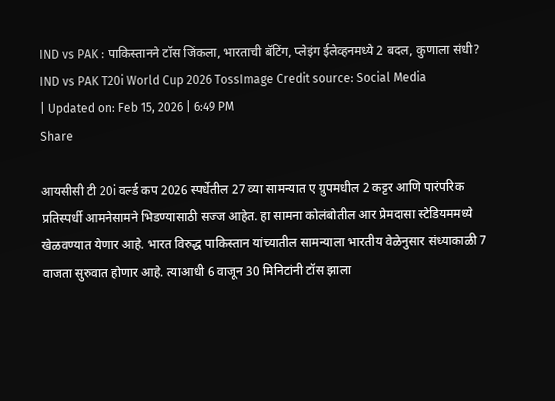IND vs PAK : पाकिस्तानने टॉस जिंकला, भारताची बॅटिंग, प्लेइंग ईलेव्हनमध्ये 2 बदल, कुणाला संधी?
IND vs PAK T20i World Cup 2026 TossImage Credit source: Social Media
| Updated on: Feb 15, 2026 | 6:49 PM
Share

आयसीसी टी 20i वर्ल्ड कप 2026 स्पर्धेतील 27 व्या सामन्यात ए ग्रुपमधील 2 कट्टर आणि पारंपरिक प्रतिस्पर्धी आमनेसामने भिडण्यासाठी सज्ज आहेत. हा सामना कोलंबोतील आर प्रेमदासा स्टेडियममध्ये खेळवण्यात येणार आहे. भारत विरुद्ध पाकिस्तान यांच्यातील सामन्याला भारतीय वेळेनुसार संध्याकाळी 7 वाजता सुरुवात होणार आहे. त्याआधी 6 वाजून 30 मिनिटांनी टॉस झाला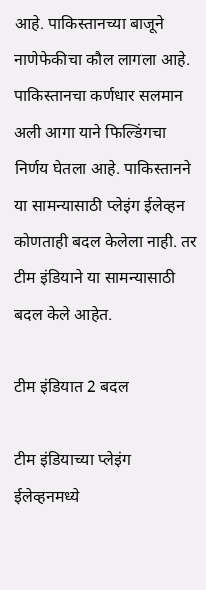आहे. पाकिस्तानच्या बाजूने नाणेफेकीचा कौल लागला आहे. पाकिस्तानचा कर्णधार सलमान अली आगा याने फिल्डिंगचा निर्णय घेतला आहे. पाकिस्तानने या सामन्यासाठी प्लेइंग ईलेव्हन कोणताही बदल केलेला नाही. तर टीम इंडियाने या सामन्यासाठी बदल केले आहेत.

टीम इंडियात 2 बदल

टीम इंडियाच्या प्लेइंग ईलेव्हनमध्ये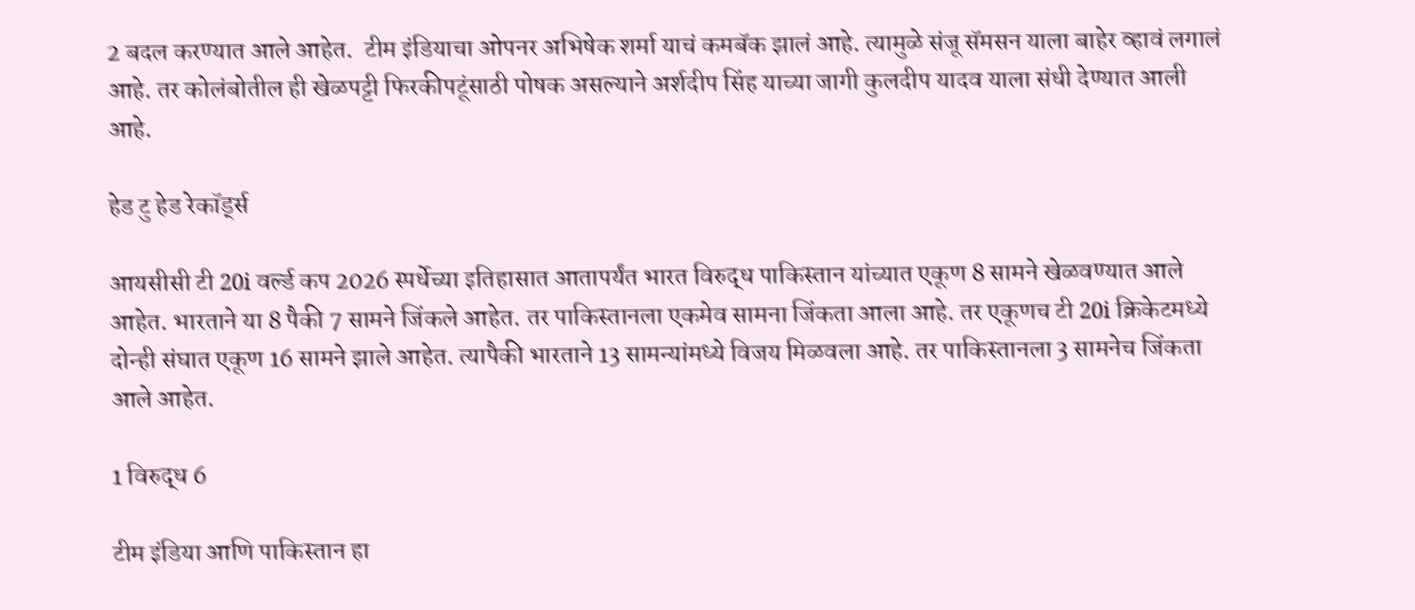2 बदल करण्यात आले आहेत.  टीम इंडियाचा ओपनर अभिषेक शर्मा याचं कमबॅक झालं आहे. त्यामुळे संजू सॅमसन याला बाहेर व्हावं लगालं आहे. तर कोलंबोतील ही खेळपट्टी फिरकीपटूंसाठी पोषक असल्याने अर्शदीप सिंह याच्या जागी कुलदीप यादव याला संधी देण्यात आली आहे.

हेड टु हेड रेकॉर्ड्स

आयसीसी टी 20i वर्ल्ड कप 2026 स्पर्धेच्या इतिहासात आतापर्यंत भारत विरुद्ध पाकिस्तान यांच्यात एकूण 8 सामने खेळवण्यात आले आहेत. भारताने या 8 पैकी 7 सामने जिंकले आहेत. तर पाकिस्तानला एकमेव सामना जिंकता आला आहे. तर एकूणच टी 20i क्रिकेटमध्ये दोन्ही संघात एकूण 16 सामने झाले आहेत. त्यापैकी भारताने 13 सामन्यांमध्ये विजय मिळवला आहे. तर पाकिस्तानला 3 सामनेच जिंकता आले आहेत.

1 विरुद्ध 6

टीम इंडिया आणि पाकिस्तान हा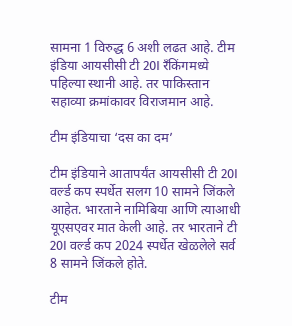सामना 1 विरुद्ध 6 अशी लढत आहे. टीम इंडिया आयसीसी टी 20I रँकिंगमध्ये पहिल्या स्थानी आहे. तर पाकिस्तान सहाव्या क्रमांकावर विराजमान आहे.

टीम इंडियाचा ‘दस का दम’

टीम इंडियाने आतापर्यंत आयसीसी टी 20I वर्ल्ड कप स्पर्धेत सलग 10 सामने जिंकले आहेत. भारताने नामिबिया आणि त्याआधी यूएसएवर मात केली आहे. तर भारताने टी 20I वर्ल्ड कप 2024 स्पर्धेत खेळलेले सर्व 8 सामने जिंकले होते.

टीम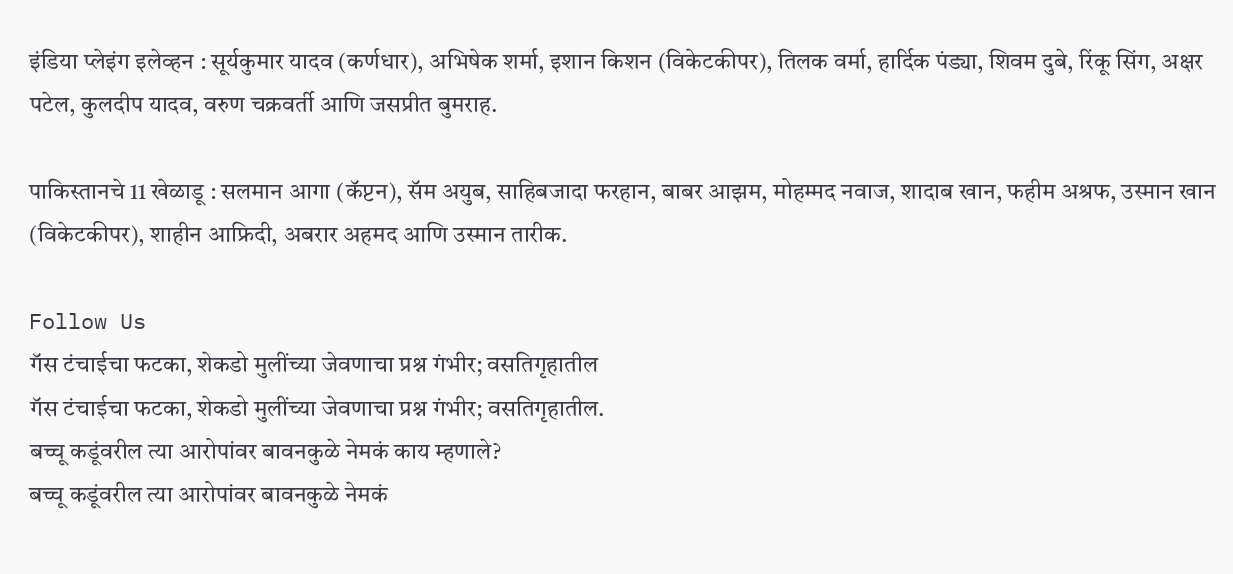इंडिया प्लेइंग इलेव्हन : सूर्यकुमार यादव (कर्णधार), अभिषेक शर्मा, इशान किशन (विकेटकीपर), तिलक वर्मा, हार्दिक पंड्या, शिवम दुबे, रिंकू सिंग, अक्षर पटेल, कुलदीप यादव, वरुण चक्रवर्ती आणि जसप्रीत बुमराह.

पाकिस्तानचे 11 खेळाडू : सलमान आगा (कॅप्टन), सॅम अयुब, साहिबजादा फरहान, बाबर आझम, मोहम्मद नवाज, शादाब खान, फहीम अश्रफ, उस्मान खान (विकेटकीपर), शाहीन आफ्रिदी, अबरार अहमद आणि उस्मान तारीक.

Follow Us
गॅस टंचाईचा फटका, शेकडो मुलींच्या जेवणाचा प्रश्न गंभीर; वसतिगृहातील
गॅस टंचाईचा फटका, शेकडो मुलींच्या जेवणाचा प्रश्न गंभीर; वसतिगृहातील.
बच्चू कडूंवरील त्या आरोपांवर बावनकुळे नेमकं काय म्हणाले?
बच्चू कडूंवरील त्या आरोपांवर बावनकुळे नेमकं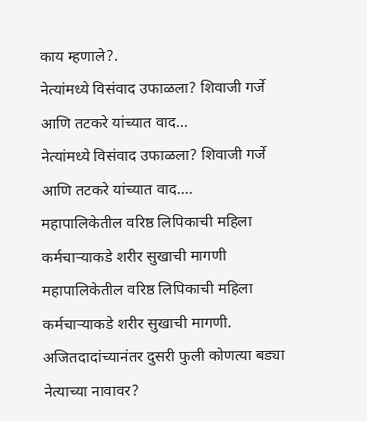काय म्हणाले?.
नेत्यांमध्ये विसंवाद उफाळला? शिवाजी गर्जे आणि तटकरे यांच्यात वाद...
नेत्यांमध्ये विसंवाद उफाळला? शिवाजी गर्जे आणि तटकरे यांच्यात वाद....
महापालिकेतील वरिष्ठ लिपिकाची महिला कर्मचाऱ्याकडे शरीर सुखाची मागणी
महापालिकेतील वरिष्ठ लिपिकाची महिला कर्मचाऱ्याकडे शरीर सुखाची मागणी.
अजितदादांच्यानंतर दुसरी फुली कोणत्या बड्या नेत्याच्या नावावर?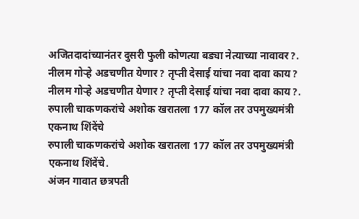अजितदादांच्यानंतर दुसरी फुली कोणत्या बड्या नेत्याच्या नावावर?.
नीलम गोऱ्हे अडचणीत येणार? तृप्ती देसाई यांचा नवा दावा काय?
नीलम गोऱ्हे अडचणीत येणार? तृप्ती देसाई यांचा नवा दावा काय?.
रुपाली चाकणकरांचे अशोक खरातला 177 कॉल तर उपमुख्यमंत्री एकनाथ शिंदेंचे
रुपाली चाकणकरांचे अशोक खरातला 177 कॉल तर उपमुख्यमंत्री एकनाथ शिंदेंचे.
अंजन गावात छत्रपती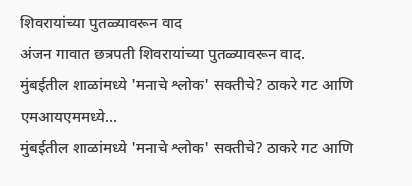शिवरायांच्या पुतळ्यावरून वाद
अंजन गावात छत्रपती शिवरायांच्या पुतळ्यावरून वाद.
मुंबईतील शाळांमध्ये 'मनाचे श्लोक' सक्तीचे? ठाकरे गट आणि एमआयएममध्ये...
मुंबईतील शाळांमध्ये 'मनाचे श्लोक' सक्तीचे? ठाकरे गट आणि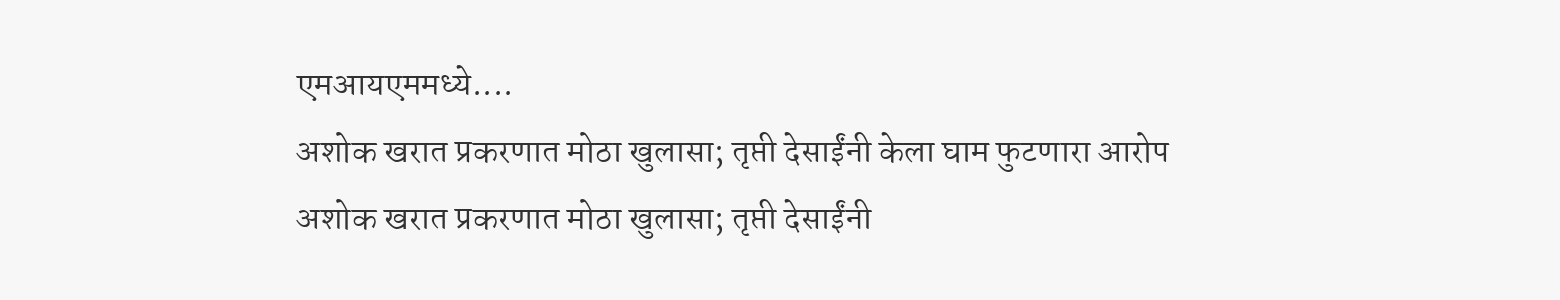एमआयएममध्ये....
अशोक खरात प्रकरणात मोठा खुलासा; तृप्ती देसाईंनी केला घाम फुटणारा आरोप
अशोक खरात प्रकरणात मोठा खुलासा; तृप्ती देसाईंनी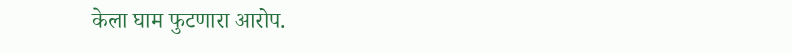केला घाम फुटणारा आरोप.